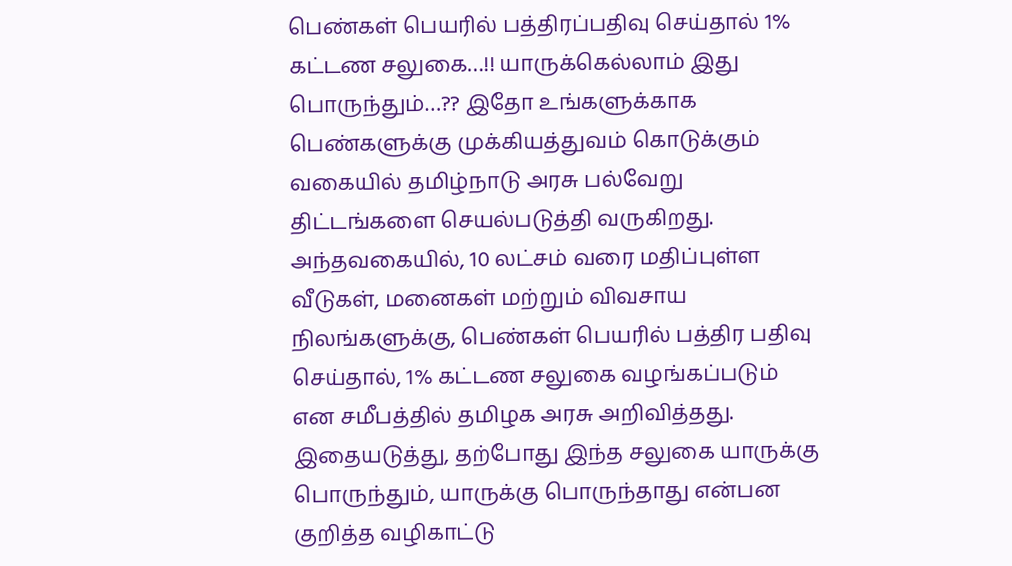பெண்கள் பெயரில் பத்திரப்பதிவு செய்தால் 1% கட்டண சலுகை…!! யாருக்கெல்லாம் இது பொருந்தும்…?? இதோ உங்களுக்காக
பெண்களுக்கு முக்கியத்துவம் கொடுக்கும் வகையில் தமிழ்நாடு அரசு பல்வேறு திட்டங்களை செயல்படுத்தி வருகிறது. அந்தவகையில், 10 லட்சம் வரை மதிப்புள்ள வீடுகள், மனைகள் மற்றும் விவசாய நிலங்களுக்கு, பெண்கள் பெயரில் பத்திர பதிவு செய்தால், 1% கட்டண சலுகை வழங்கப்படும் என சமீபத்தில் தமிழக அரசு அறிவித்தது. இதையடுத்து, தற்போது இந்த சலுகை யாருக்கு பொருந்தும், யாருக்கு பொருந்தாது என்பன குறித்த வழிகாட்டு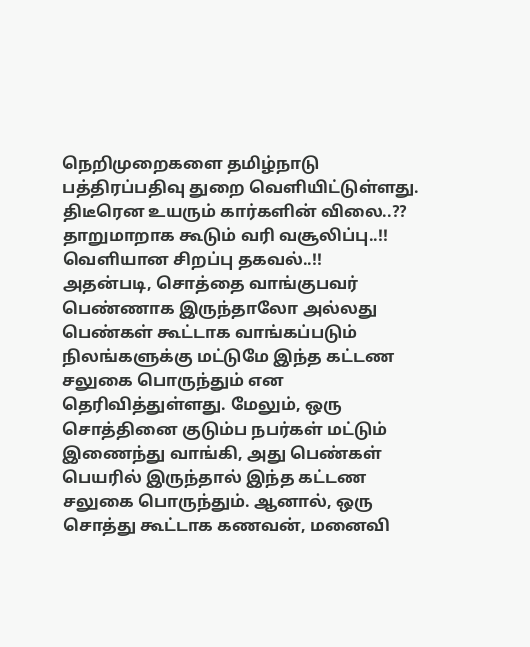நெறிமுறைகளை தமிழ்நாடு பத்திரப்பதிவு துறை வெளியிட்டுள்ளது.
திடீரென உயரும் கார்களின் விலை..?? தாறுமாறாக கூடும் வரி வசூலிப்பு..!! வெளியான சிறப்பு தகவல்..!!
அதன்படி, சொத்தை வாங்குபவர் பெண்ணாக இருந்தாலோ அல்லது பெண்கள் கூட்டாக வாங்கப்படும் நிலங்களுக்கு மட்டுமே இந்த கட்டண சலுகை பொருந்தும் என தெரிவித்துள்ளது. மேலும், ஒரு சொத்தினை குடும்ப நபர்கள் மட்டும் இணைந்து வாங்கி, அது பெண்கள் பெயரில் இருந்தால் இந்த கட்டண சலுகை பொருந்தும். ஆனால், ஒரு சொத்து கூட்டாக கணவன், மனைவி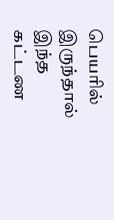பெயரில் இருந்தால் இந்த கட்டண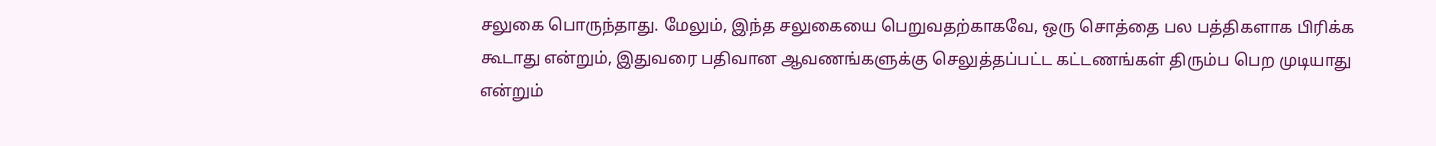சலுகை பொருந்தாது. மேலும், இந்த சலுகையை பெறுவதற்காகவே, ஒரு சொத்தை பல பத்திகளாக பிரிக்க கூடாது என்றும், இதுவரை பதிவான ஆவணங்களுக்கு செலுத்தப்பட்ட கட்டணங்கள் திரும்ப பெற முடியாது என்றும்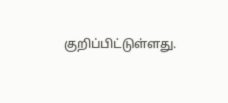குறிப்பிட்டுள்ளது.